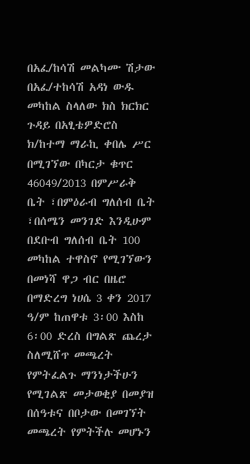በአፈ/ከሳሽ መልካሙ ሽታው በአፈ/ተከሳሽ አዳነ ውዱ መካከል ስላለው ክስ ክርክር ጉዳይ በአፂቴዎድሮስ ክ/ከተማ ማራኪ ቀበሌ ሥር በሚገኘው በካርታ ቁጥር 46049/2013 በምሥራቅ ቤት ፣በምዕራብ ግለሰብ ቤት ፣በሰሜን መንገድ እንዲሁም በደቡብ ግለሰብ ቤት 100 መካከል ተዋስኖ የሚገኘውን በመነሻ ዋጋ ብር በዜሮ በማድረግ ነሀሴ 3 ቀን 2017 ዓ/ም ከጠዋቱ 3፡00 እስከ 6፡00 ድረስ በግልጽ ጨረታ ስለሚሸጥ መጫረት የምትፈልጉ ማንነታችሁን የሚገልጽ መታወቂያ በመያዝ በሰዓቱና በቦታው በመገኘት መጫረት የምትችሉ መሆኑን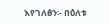እየገለፅን፡- በዕለቱ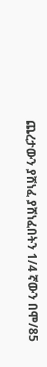ጨረታውን ያሸነፈ ያሸነፈበትን 1/4 ኛውን በሞ/85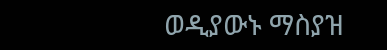ወዲያውኑ ማስያዝ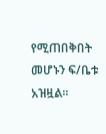የሚጠበቅበት መሆኑን ፍ/ቤቱ አዝዟል፡፡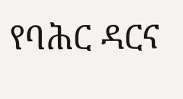የባሕር ዳርና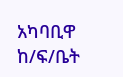አካባቢዋ ከ/ፍ/ቤት